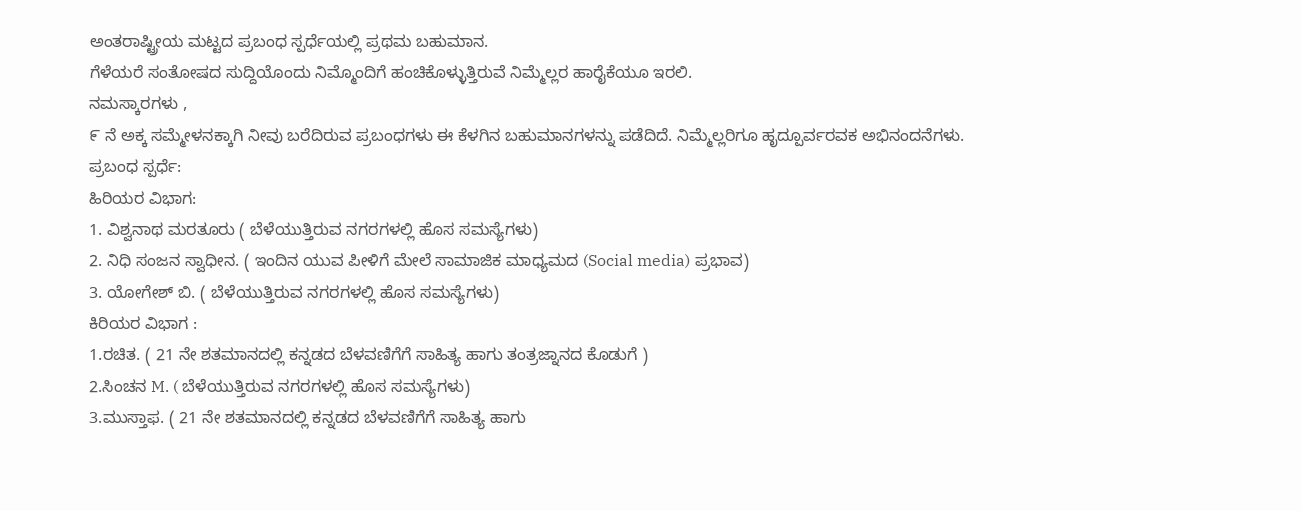ಅಂತರಾಷ್ಟ್ರೀಯ ಮಟ್ಟದ ಪ್ರಬಂಧ ಸ್ಪರ್ಧೆಯಲ್ಲಿ ಪ್ರಥಮ ಬಹುಮಾನ.
ಗೆಳೆಯರೆ ಸಂತೋಷದ ಸುದ್ದಿಯೊಂದು ನಿಮ್ಮೊಂದಿಗೆ ಹಂಚಿಕೊಳ್ಳುತ್ತಿರುವೆ ನಿಮ್ಮೆಲ್ಲರ ಹಾರೈಕೆಯೂ ಇರಲಿ.
ನಮಸ್ಕಾರಗಳು ,
೯ ನೆ ಅಕ್ಕ ಸಮ್ಮೇಳನಕ್ಕಾಗಿ ನೀವು ಬರೆದಿರುವ ಪ್ರಬಂಧಗಳು ಈ ಕೆಳಗಿನ ಬಹುಮಾನಗಳನ್ನು ಪಡೆದಿದೆ. ನಿಮ್ಮೆಲ್ಲರಿಗೂ ಹೃದ್ಪೂರ್ವರವಕ ಅಭಿನಂದನೆಗಳು.
ಪ್ರಬಂಧ ಸ್ಪರ್ಧೆ:
ಹಿರಿಯರ ವಿಭಾಗ:
1. ವಿಶ್ವನಾಥ ಮರತೂರು ( ಬೆಳೆಯುತ್ತಿರುವ ನಗರಗಳಲ್ಲಿ ಹೊಸ ಸಮಸ್ಯೆಗಳು)
2. ನಿಧಿ ಸಂಜನ ಸ್ವಾಧೀನ. ( ಇಂದಿನ ಯುವ ಪೀಳಿಗೆ ಮೇಲೆ ಸಾಮಾಜಿಕ ಮಾಧ್ಯಮದ (Social media) ಪ್ರಭಾವ)
3. ಯೋಗೇಶ್ ಬಿ. ( ಬೆಳೆಯುತ್ತಿರುವ ನಗರಗಳಲ್ಲಿ ಹೊಸ ಸಮಸ್ಯೆಗಳು)
ಕಿರಿಯರ ವಿಭಾಗ :
1.ರಚಿತ. ( 21 ನೇ ಶತಮಾನದಲ್ಲಿ ಕನ್ನಡದ ಬೆಳವಣಿಗೆಗೆ ಸಾಹಿತ್ಯ ಹಾಗು ತಂತ್ರಜ್ನಾನದ ಕೊಡುಗೆ )
2.ಸಿಂಚನ M. ( ಬೆಳೆಯುತ್ತಿರುವ ನಗರಗಳಲ್ಲಿ ಹೊಸ ಸಮಸ್ಯೆಗಳು)
3.ಮುಸ್ತಾಫ. ( 21 ನೇ ಶತಮಾನದಲ್ಲಿ ಕನ್ನಡದ ಬೆಳವಣಿಗೆಗೆ ಸಾಹಿತ್ಯ ಹಾಗು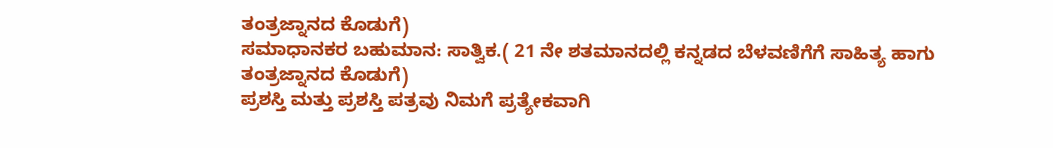ತಂತ್ರಜ್ನಾನದ ಕೊಡುಗೆ)
ಸಮಾಧಾನಕರ ಬಹುಮಾನ: ಸಾತ್ವಿಕ.( 21 ನೇ ಶತಮಾನದಲ್ಲಿ ಕನ್ನಡದ ಬೆಳವಣಿಗೆಗೆ ಸಾಹಿತ್ಯ ಹಾಗು ತಂತ್ರಜ್ನಾನದ ಕೊಡುಗೆ)
ಪ್ರಶಸ್ತಿ ಮತ್ತು ಪ್ರಶಸ್ತಿ ಪತ್ರವು ನಿಮಗೆ ಪ್ರತ್ಯೇಕವಾಗಿ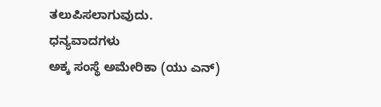ತಲುಪಿಸಲಾಗುವುದು.
ಧನ್ಯವಾದಗಳು
ಅಕ್ಕ ಸಂಸ್ಥೆ ಅಮೇರಿಕಾ (ಯು ಎನ್)